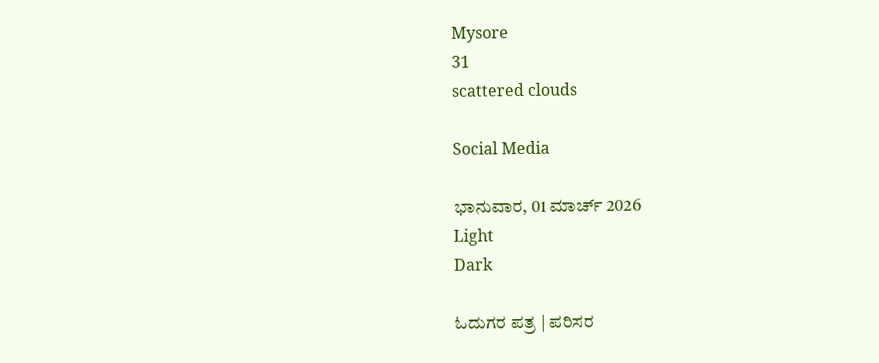Mysore
31
scattered clouds

Social Media

ಭಾನುವಾರ, 01 ಮಾರ್ಚ್ 2026
Light
Dark

ಓದುಗರ ಪತ್ರ | ಪರಿಸರ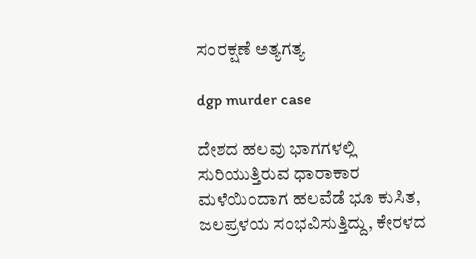ಸಂರಕ್ಷಣೆ ಅತ್ಯಗತ್ಯ

dgp murder case

ದೇಶದ ಹಲವು ಭಾಗಗಳಲ್ಲಿ ಸುರಿಯುತ್ತಿರುವ ಧಾರಾಕಾರ ಮಳೆಯಿಂದಾಗ ಹಲವೆಡೆ ಭೂ ಕುಸಿತ, ಜಲಪ್ರಳಯ ಸಂಭವಿಸುತ್ತಿದ್ದು, ಕೇರಳದ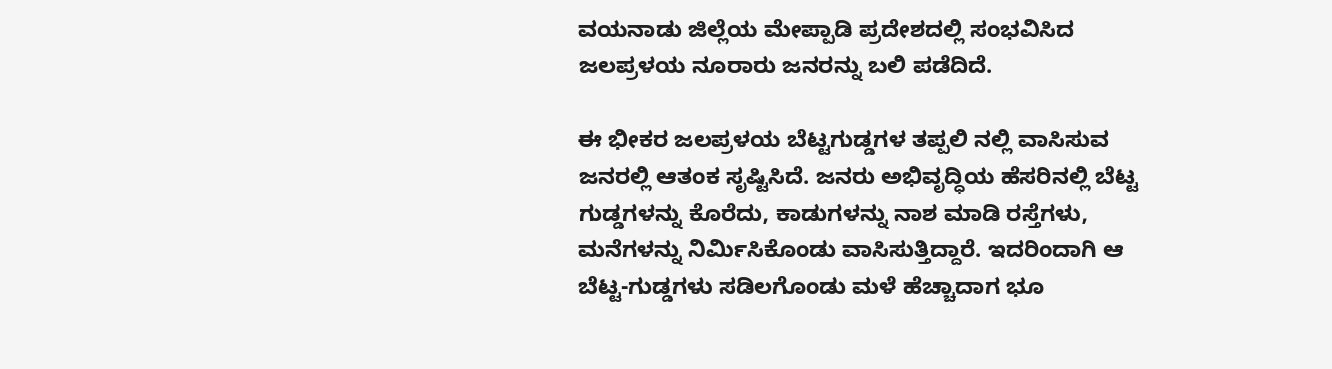ವಯನಾಡು ಜಿಲ್ಲೆಯ ಮೇಪ್ಪಾಡಿ ಪ್ರದೇಶದಲ್ಲಿ ಸಂಭವಿಸಿದ ಜಲಪ್ರಳಯ ನೂರಾರು ಜನರನ್ನು ಬಲಿ ಪಡೆದಿದೆ.

ಈ ಭೀಕರ ಜಲಪ್ರಳಯ ಬೆಟ್ಟಗುಡ್ಡಗಳ ತಪ್ಪಲಿ ನಲ್ಲಿ ವಾಸಿಸುವ ಜನರಲ್ಲಿ ಆತಂಕ ಸೃಷ್ಟಿಸಿದೆ. ಜನರು ಅಭಿವೃದ್ಧಿಯ ಹೆಸರಿನಲ್ಲಿ ಬೆಟ್ಟ ಗುಡ್ಡಗಳನ್ನು ಕೊರೆದು, ಕಾಡುಗಳನ್ನು ನಾಶ ಮಾಡಿ ರಸ್ತೆಗಳು, ಮನೆಗಳನ್ನು ನಿರ್ಮಿಸಿಕೊಂಡು ವಾಸಿಸುತ್ತಿದ್ದಾರೆ. ಇದರಿಂದಾಗಿ ಆ ಬೆಟ್ಟ-ಗುಡ್ಡಗಳು ಸಡಿಲಗೊಂಡು ಮಳೆ ಹೆಚ್ಚಾದಾಗ ಭೂ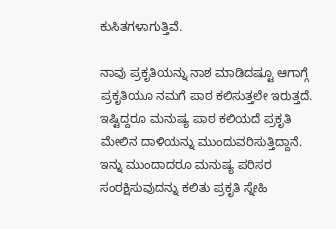ಕುಸಿತಗಳಾಗುತ್ತಿವೆ.

ನಾವು ಪ್ರಕೃತಿಯನ್ನು ನಾಶ ಮಾಡಿದಷ್ಟೂ ಆಗಾಗ್ಗೆ ಪ್ರಕೃತಿಯೂ ನಮಗೆ ಪಾಠ ಕಲಿಸುತ್ತಲೇ ಇರುತ್ತದೆ. ಇಷ್ಟಿದ್ದರೂ ಮನುಷ್ಯ ಪಾಠ ಕಲಿಯದೆ ಪ್ರಕೃತಿ ಮೇಲಿನ ದಾಳಿಯನ್ನು ಮುಂದುವರಿಸುತ್ತಿದ್ದಾನೆ. ಇನ್ನು ಮುಂದಾದರೂ ಮನುಷ್ಯ ಪರಿಸರ ಸಂರಕ್ಷಿಸುವುದನ್ನು ಕಲಿತು ಪ್ರಕೃತಿ ಸ್ನೇಹಿ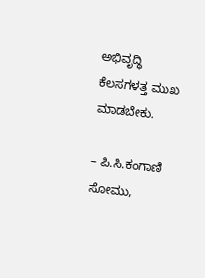ಅಭಿವೃದ್ಧಿ ಕೆಲಸಗಳತ್ತ ಮುಖ ಮಾಡಬೇಕು.

– ಪಿ.ಸಿ.ಕಂಗಾಣಿ ಸೋಮು,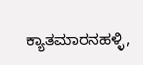ಕ್ಯಾತಮಾರನಹಳ್ಳಿ,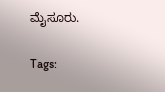ಮೈಸೂರು.

Tags: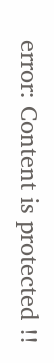error: Content is protected !!